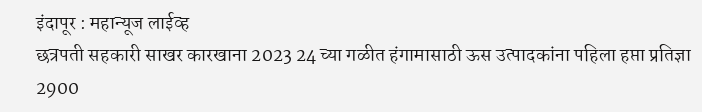इंदापूर : महान्यूज लाईव्ह
छत्रपती सहकारी साखर कारखाना 2023 24 च्या गळीत हंगामासाठी ऊस उत्पादकांना पहिला हप्ता प्रतिज्ञा 2900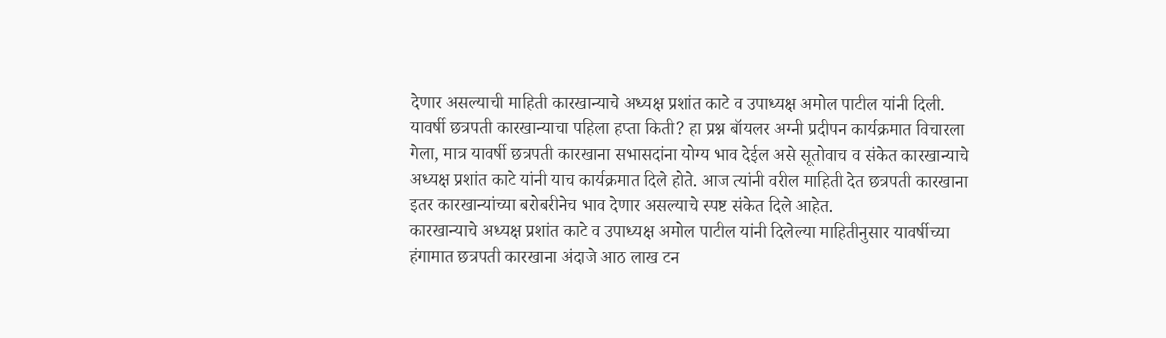देणार असल्याची माहिती कारखान्याचे अध्यक्ष प्रशांत काटे व उपाध्यक्ष अमोल पाटील यांनी दिली.
यावर्षी छत्रपती कारखान्याचा पहिला हप्ता किती? हा प्रश्न बॉयलर अग्नी प्रदीपन कार्यक्रमात विचारला गेला, मात्र यावर्षी छत्रपती कारखाना सभासदांना योग्य भाव देईल असे सूतोवाच व संकेत कारखान्याचे अध्यक्ष प्रशांत काटे यांनी याच कार्यक्रमात दिले होते. आज त्यांनी वरील माहिती देत छत्रपती कारखाना इतर कारखान्यांच्या बरोबरीनेच भाव देणार असल्याचे स्पष्ट संकेत दिले आहेत.
कारखान्याचे अध्यक्ष प्रशांत काटे व उपाध्यक्ष अमोल पाटील यांनी दिलेल्या माहितीनुसार यावर्षीच्या हंगामात छत्रपती कारखाना अंदाजे आठ लाख टन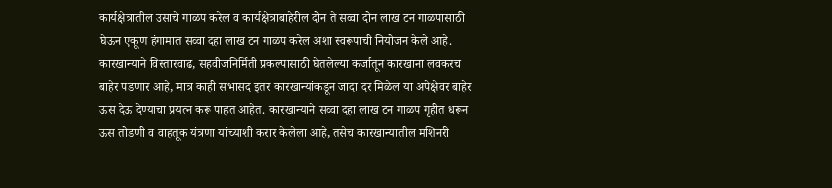कार्यक्षेत्रातील उसाचे गाळप करेल व कार्यक्षेत्राबाहेरील दोन ते सव्वा दोन लाख टन गाळपासाठी घेऊन एकूण हंगामात सव्वा दहा लाख टन गाळप करेल अशा स्वरूपाची नियोजन केले आहे.
कारखान्याने विस्तारवाढ, सहवीजनिर्मिती प्रकल्पासाठी घेतलेल्या कर्जातून कारखाना लवकरच बाहेर पडणार आहे, मात्र काही सभासद इतर कारखान्यांकडून जादा दर मिळेल या अपेक्षेवर बाहेर ऊस देऊ देण्याचा प्रयत्न करू पाहत आहेत. कारखान्याने सव्वा दहा लाख टन गाळप गृहीत धरून ऊस तोडणी व वाहतूक यंत्रणा यांच्याशी करार केलेला आहे, तसेच कारखान्यातील मशिनरी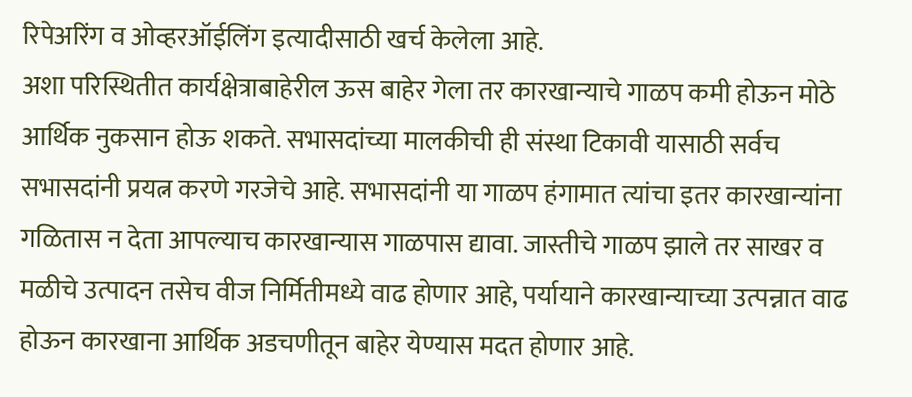रिपेअरिंग व ओव्हरऑईलिंग इत्यादीसाठी खर्च केलेला आहे.
अशा परिस्थितीत कार्यक्षेत्राबाहेरील ऊस बाहेर गेला तर कारखान्याचे गाळप कमी होऊन मोठे आर्थिक नुकसान होऊ शकते. सभासदांच्या मालकीची ही संस्था टिकावी यासाठी सर्वच सभासदांनी प्रयत्न करणे गरजेचे आहे. सभासदांनी या गाळप हंगामात त्यांचा इतर कारखान्यांना गळितास न देता आपल्याच कारखान्यास गाळपास द्यावा. जास्तीचे गाळप झाले तर साखर व मळीचे उत्पादन तसेच वीज निर्मितीमध्ये वाढ होणार आहे, पर्यायाने कारखान्याच्या उत्पन्नात वाढ होऊन कारखाना आर्थिक अडचणीतून बाहेर येण्यास मदत होणार आहे.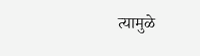त्यामुळे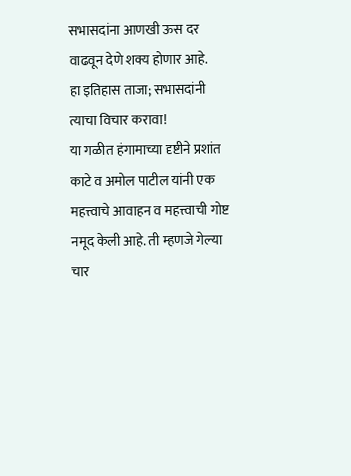सभासदांना आणखी ऊस दर वाढवून देणे शक्य होणार आहे.
हा इतिहास ताजा; सभासदांनी त्याचा विचार करावा!
या गळीत हंगामाच्या दृष्टीने प्रशांत काटे व अमोल पाटील यांनी एक महत्त्वाचे आवाहन व महत्त्वाची गोष्ट नमूद केली आहे. ती म्हणजे गेल्या चार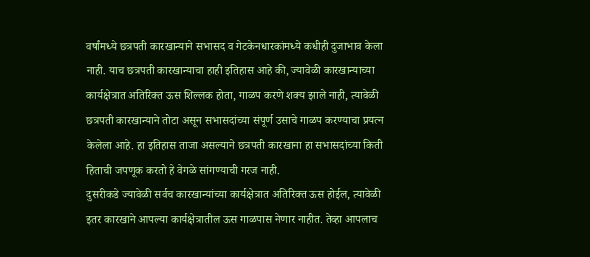वर्षांमध्ये छत्रपती कारखान्याने सभासद व गेटकेनधारकांमध्ये कधीही दुजाभाव केला नाही. याच छत्रपती कारखान्याचा हाही इतिहास आहे की, ज्यावेळी कारखान्याच्या कार्यक्षेत्रात अतिरिक्त ऊस शिल्लक होता, गाळप करणे शक्य झाले नाही, त्यावेळी छत्रपती कारखान्याने तोटा असून सभासदांच्या संपूर्ण उसाचे गाळप करण्याचा प्रयत्न केलेला आहे. हा इतिहास ताजा असल्याने छत्रपती कारखाना हा सभासदांच्या किती हिताची जपणूक करतो हे वेगळे सांगण्याची गरज नाही.
दुसरीकडे ज्यावेळी सर्वच कारखान्यांच्या कार्यक्षेत्रात अतिरिक्त ऊस होईल, त्यावेळी इतर कारखाने आपल्या कार्यक्षेत्रातील ऊस गाळपास नेणार नाहीत. तेव्हा आपलाच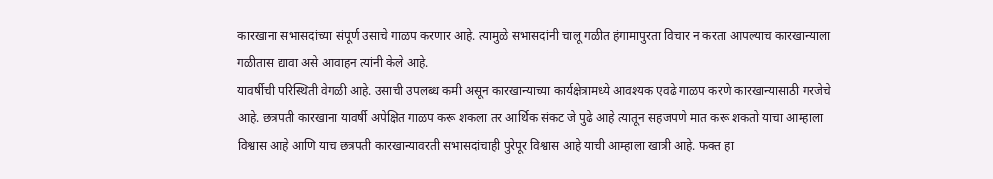कारखाना सभासदांच्या संपूर्ण उसाचे गाळप करणार आहे. त्यामुळे सभासदांनी चालू गळीत हंगामापुरता विचार न करता आपल्याच कारखान्याला गळीतास द्यावा असे आवाहन त्यांनी केले आहे.
यावर्षीची परिस्थिती वेगळी आहे. उसाची उपलब्ध कमी असून कारखान्याच्या कार्यक्षेत्रामध्ये आवश्यक एवढे गाळप करणे कारखान्यासाठी गरजेचे आहे. छत्रपती कारखाना यावर्षी अपेक्षित गाळप करू शकला तर आर्थिक संकट जे पुढे आहे त्यातून सहजपणे मात करू शकतो याचा आम्हाला विश्वास आहे आणि याच छत्रपती कारखान्यावरती सभासदांचाही पुरेपूर विश्वास आहे याची आम्हाला खात्री आहे. फक्त हा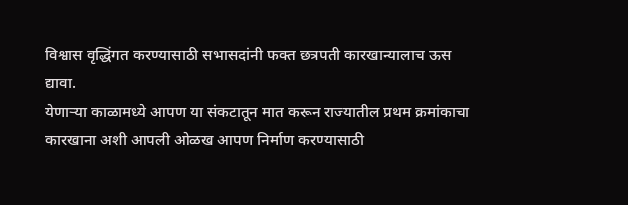विश्वास वृद्धिंगत करण्यासाठी सभासदांनी फक्त छत्रपती कारखान्यालाच ऊस द्यावा.
येणाऱ्या काळामध्ये आपण या संकटातून मात करून राज्यातील प्रथम क्रमांकाचा कारखाना अशी आपली ओळख आपण निर्माण करण्यासाठी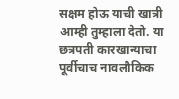सक्षम होऊ याची खात्री आम्ही तुम्हाला देतो. या छत्रपती कारखान्याचा पूर्वीचाच नावलौकिक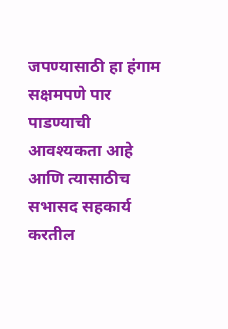जपण्यासाठी हा हंगाम सक्षमपणे पार पाडण्याची आवश्यकता आहे आणि त्यासाठीच सभासद सहकार्य करतील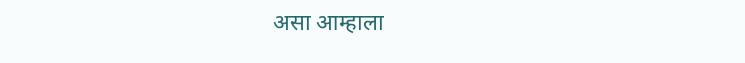असा आम्हाला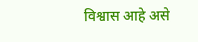विश्वास आहे असे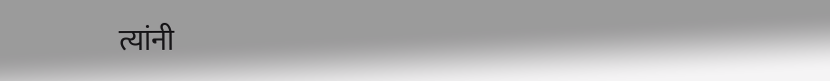त्यांनी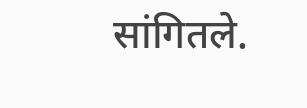सांगितले.